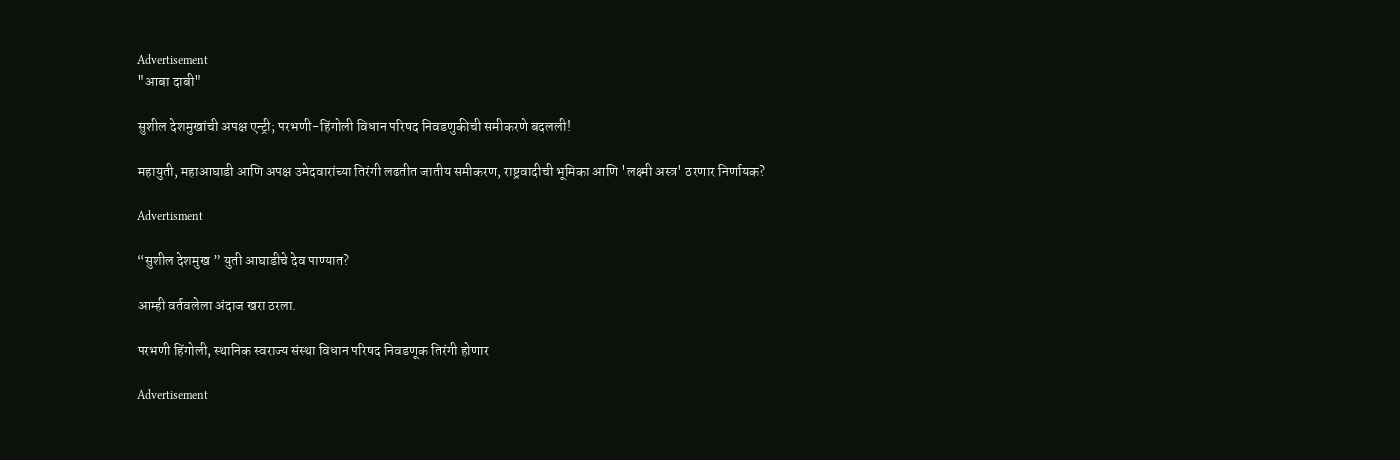Advertisement
"आबा दाबी"

सुशील देशमुखांची अपक्ष एन्ट्री; परभणी-हिंगोली विधान परिषद निवडणुकीची समीकरणे बदलली!

महायुती, महाआघाडी आणि अपक्ष उमेदवारांच्या तिरंगी लढतीत जातीय समीकरण, राष्ट्रवादीची भूमिका आणि 'लक्ष्मी अस्त्र' ठरणार निर्णायक?

Advertisment

“सुशील देशमुख ” युती आघाडीचे देव पाण्यात?

आम्ही वर्तवलेला अंदाज खरा ठरला.

परभणी हिंगोली, स्थानिक स्वराज्य संस्था विधान परिषद निवडणूक तिरंगी होणार

Advertisement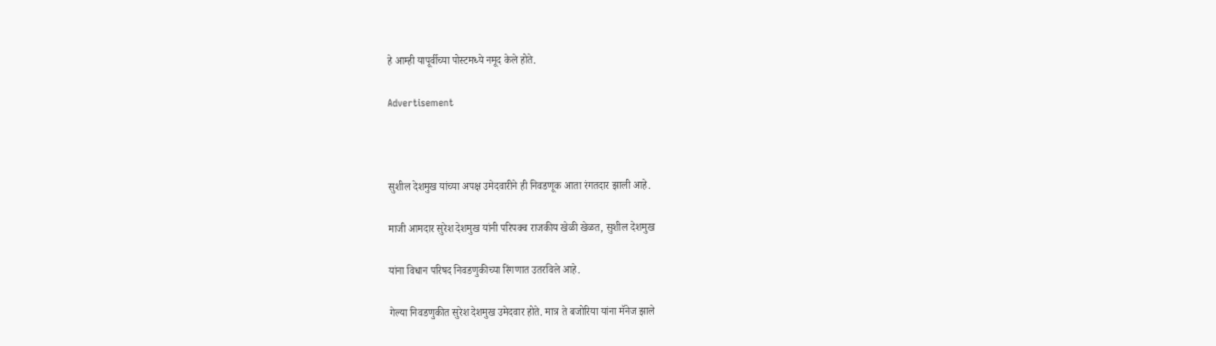हे आम्ही यापूर्वीच्या पोस्टमध्ये नमूद केले होते.

Advertisement



सुशील देशमुख यांच्या अपक्ष उमेदवारीने ही निवडणूक आता रंगतदार झाली आहे.

माजी आमदार सुरेश देशमुख यांनी परिपक्व राजकीय खेळी खेळत, सुशील देशमुख

यांना विधान परिषद निवडणुकीच्या रिंगणात उतरविले आहे.

गेल्या निवडणुकीत सुरेश देशमुख उमेदवार होते. मात्र ते बजोरिया यांना मॅनेज झाले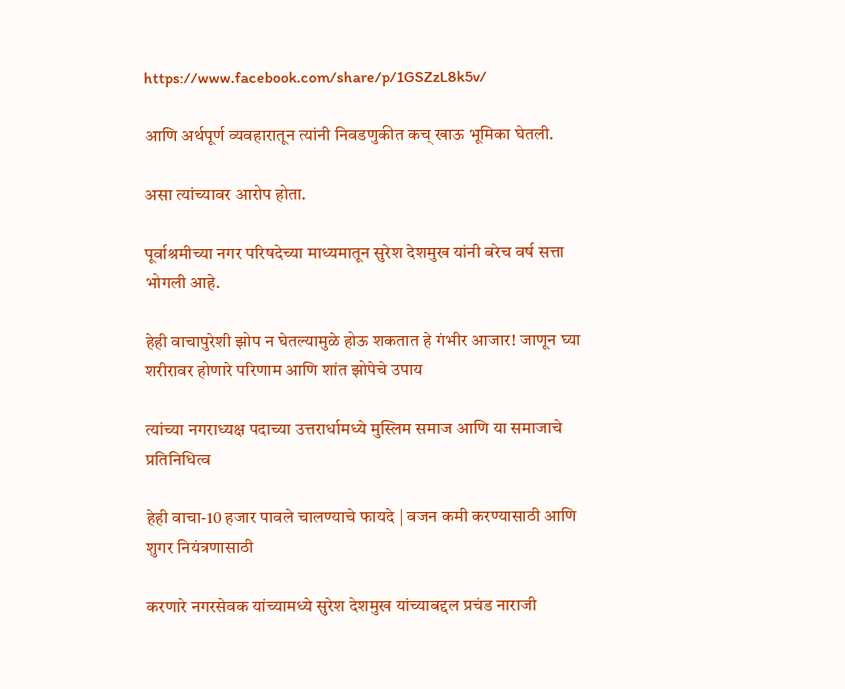https://www.facebook.com/share/p/1GSZzL8k5v/

आणि अर्थपूर्ण व्यवहारातून त्यांनी निवडणुकीत कच् खाऊ भूमिका घेतली.

असा त्यांच्यावर आरोप होता.

पूर्वाश्रमीच्या नगर परिषदेच्या माध्यमातून सुरेश देशमुख यांनी बरेच वर्ष सत्ता भोगली आहे.

हेही वाचापुरेशी झोप न घेतल्यामुळे होऊ शकतात हे गंभीर आजार! जाणून घ्या शरीरावर होणारे परिणाम आणि शांत झोपेचे उपाय

त्यांच्या नगराध्यक्ष पदाच्या उत्तरार्धामध्ये मुस्लिम समाज आणि या समाजाचे प्रतिनिधित्व

हेही वाचा-10 हजार पावले चालण्याचे फायदे | वजन कमी करण्यासाठी आणि शुगर नियंत्रणासाठी

करणारे नगरसेवक यांच्यामध्ये सुरेश देशमुख यांच्याबद्दल प्रचंड नाराजी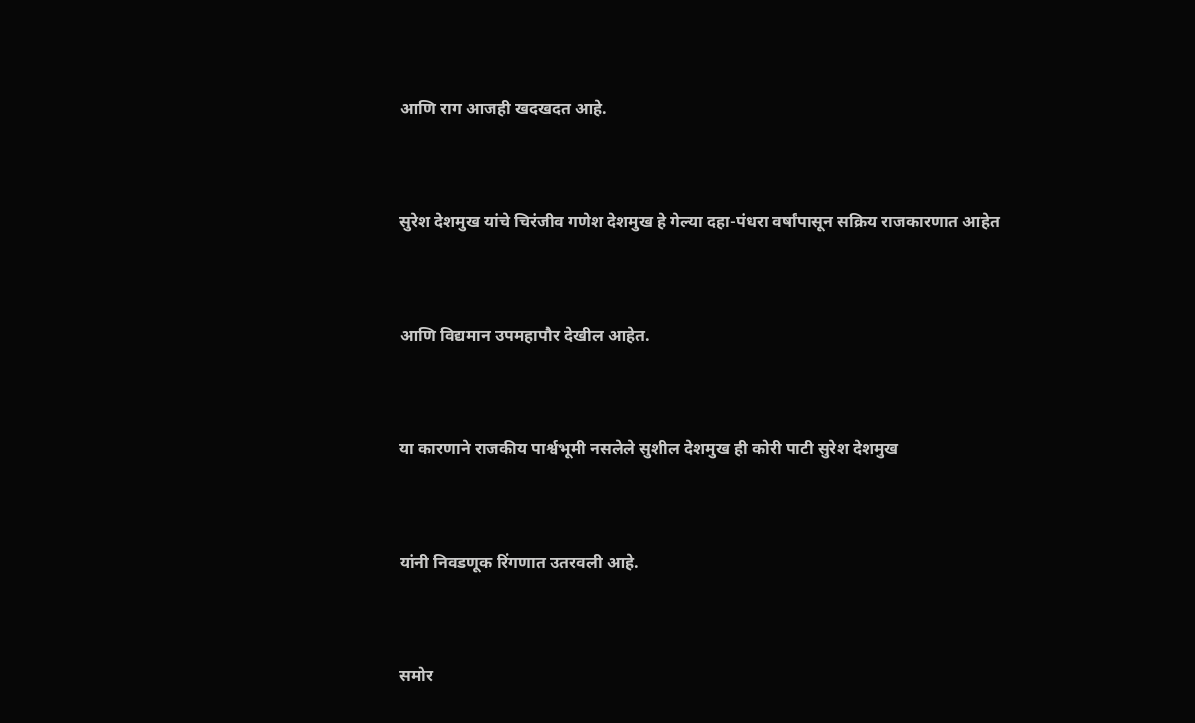आणि राग आजही खदखदत आहे.



सुरेश देशमुख यांचे चिरंजीव गणेश देशमुख हे गेल्या दहा-पंधरा वर्षांपासून सक्रिय राजकारणात आहेत



आणि विद्यमान उपमहापौर देखील आहेत.



या कारणाने राजकीय पार्श्वभूमी नसलेले सुशील देशमुख ही कोरी पाटी सुरेश देशमुख



यांनी निवडणूक रिंगणात उतरवली आहे.



समोर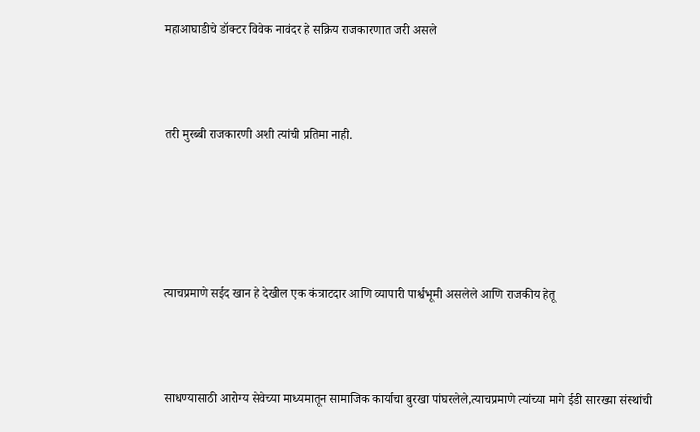महाआघाडीचे डॉक्टर विवेक नावंदर हे सक्रिय राजकारणात जरी असले



तरी मुरब्बी राजकारणी अशी त्यांची प्रतिमा नाही.





त्याचप्रमाणे सईद खान हे देखील एक कंत्राटदार आणि व्यापारी पार्श्वभूमी असलेले आणि राजकीय हेतू



साधण्यासाठी आरोग्य सेवेच्या माध्यमातून सामाजिक कार्याचा बुरखा पांघरलेले,त्याचप्रमाणे त्यांच्या मागे ईडी सारख्या संस्थांची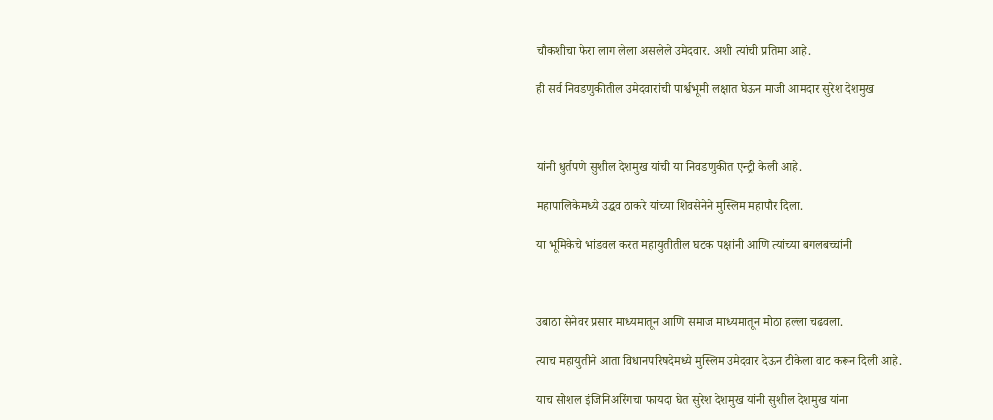चौकशीचा फेरा लाग लेला असलेले उमेदवार. अशी त्यांची प्रतिमा आहे.

ही सर्व निवडणुकीतील उमेदवारांची पार्श्वभूमी लक्षात घेऊन माजी आमदार सुरेश देशमुख



यांनी धुर्तपणे सुशील देशमुख यांची या निवडणुकीत एन्ट्री केली आहे.

महापालिकेमध्ये उद्धव ठाकरे यांच्या शिवसेनेने मुस्लिम महापौर दिला.

या भूमिकेचे भांडवल करत महायुतीतील घटक पक्षांनी आणि त्यांच्या बगलबच्चांनी



उबाठा सेनेवर प्रसार माध्यमातून आणि समाज माध्यमातून मोठा हल्ला चढवला.

त्याच महायुतीने आता विधानपरिषदेमध्ये मुस्लिम उमेदवार देऊन टीकेला वाट करून दिली आहे.

याच सोशल इंजिनिअरिंगचा फायदा घेत सुरेश देशमुख यांनी सुशील देशमुख यांना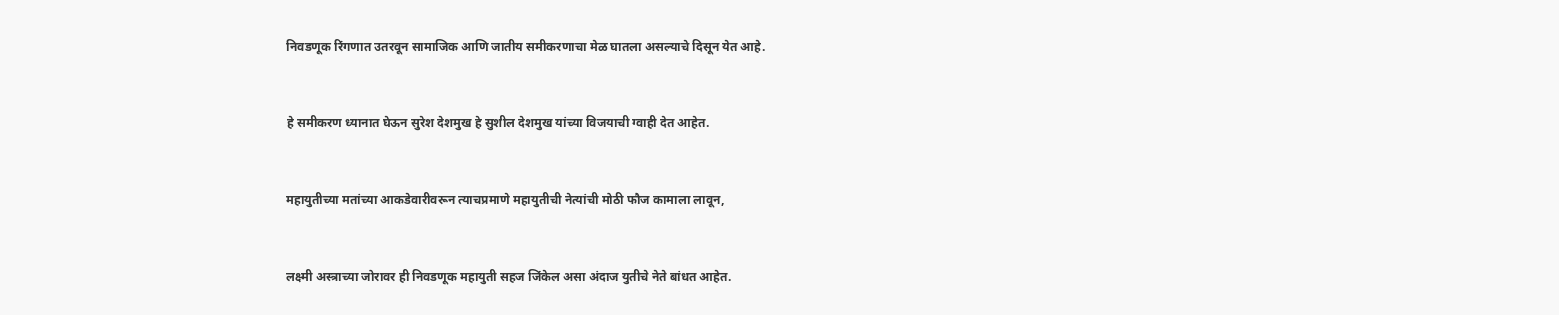निवडणूक रिंगणात उतरवून सामाजिक आणि जातीय समीकरणाचा मेळ घातला असल्याचे दिसून येत आहे.



हे समीकरण ध्यानात घेऊन सुरेश देशमुख हे सुशील देशमुख यांच्या विजयाची ग्वाही देत आहेत.



महायुतीच्या मतांच्या आकडेवारीवरून त्याचप्रमाणे महायुतीची नेत्यांची मोठी फौज कामाला लावून,



लक्ष्मी अस्त्राच्या जोरावर ही निवडणूक महायुती सहज जिंकेल असा अंदाज युतीचे नेते बांधत आहेत.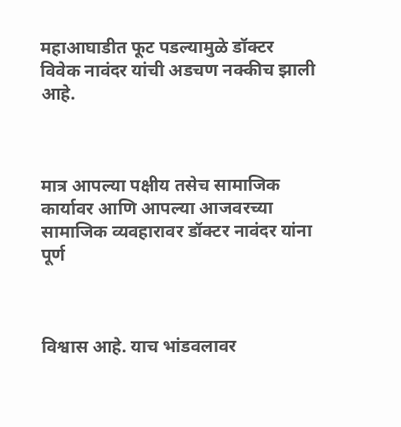महाआघाडीत फूट पडल्यामुळे डॉक्टर विवेक नावंदर यांची अडचण नक्कीच झाली आहे.



मात्र आपल्या पक्षीय तसेच सामाजिक कार्यावर आणि आपल्या आजवरच्या सामाजिक व्यवहारावर डॉक्टर नावंदर यांना पूर्ण



विश्वास आहे. याच भांडवलावर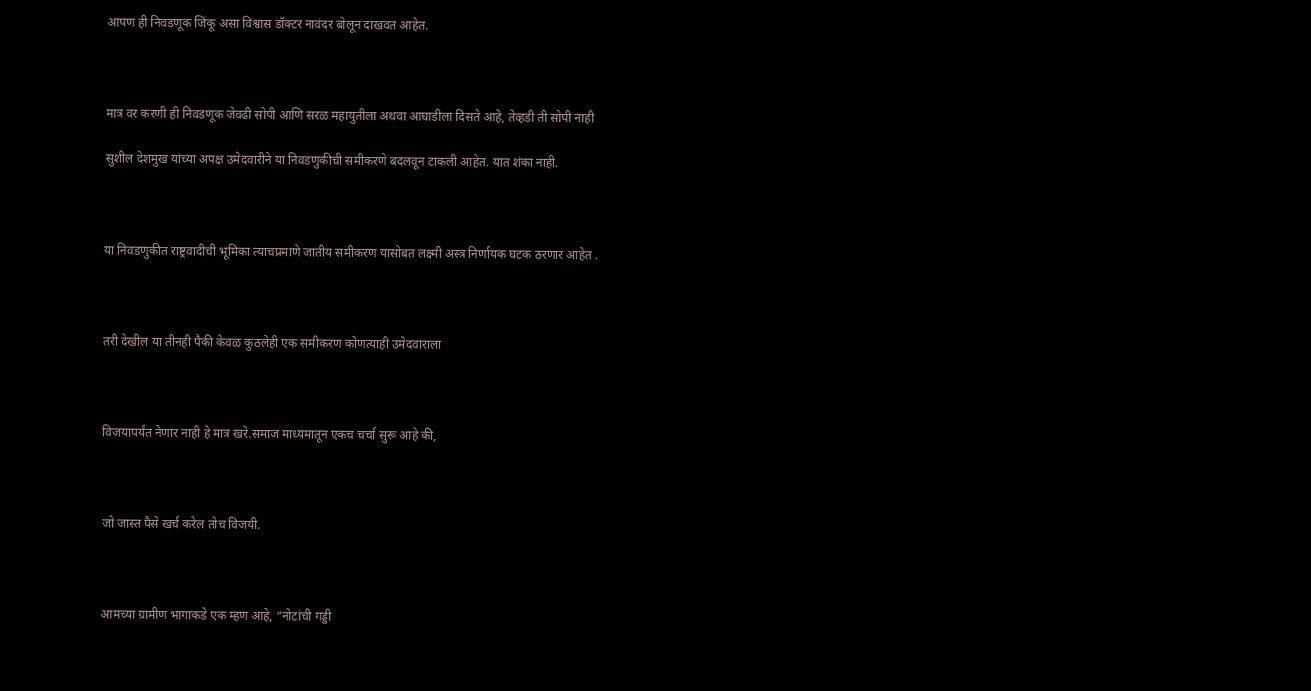आपण ही निवडणूक जिंकू असा विश्वास डॉक्टर नावंदर बोलून दाखवत आहेत.



मात्र वर करणी ही निवडणूक जेवढी सोपी आणि सरळ महायुतीला अथवा आघाडीला दिसते आहे, तेव्हडी ती सोपी नाही

सुशील देशमुख यांच्या अपक्ष उमेदवारीने या निवडणुकीची समीकरणे बदलवून टाकली आहेत. यात शंका नाही.



या निवडणुकीत राष्ट्रवादीची भूमिका त्याचप्रमाणे जातीय समीकरण यासोबत लक्ष्मी अस्त्र निर्णायक घटक ठरणार आहेत .



तरी देखील या तीनही पैकी केवळ कुठलेही एक समीकरण कोणत्याही उमेदवाराला



विजयापर्यंत नेणार नाही हे मात्र खरे.समाज माध्यमातून एकच चर्चा सुरू आहे की,



जो जास्त पैसे खर्च करेल तोच विजयी.



आमच्या ग्रामीण भागाकडे एक म्हण आहे, “नोटांची गड्डी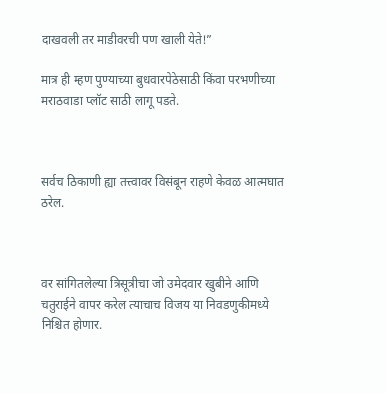दाखवली तर माडीवरची पण खाली येते!”

मात्र ही म्हण पुण्याच्या बुधवारपेठेसाठी किंवा परभणीच्या मराठवाडा प्लॉट साठी लागू पडते.



सर्वच ठिकाणी ह्या तत्त्वावर विसंबून राहणे केवळ आत्मघात ठरेल.



वर सांगितलेल्या त्रिसूत्रीचा जो उमेदवार खुबीने आणि चतुराईने वापर करेल त्याचाच विजय या निवडणुकीमध्ये निश्चित होणार.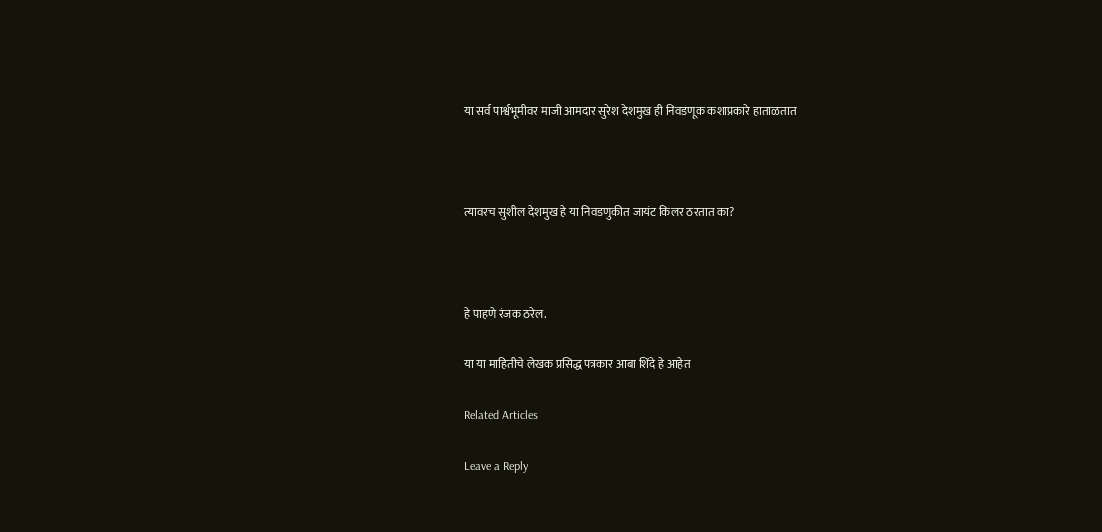या सर्व पार्श्वभूमीवर माजी आमदार सुरेश देशमुख ही निवडणूक कशाप्रकारे हाताळतात



त्यावरच सुशील देशमुख हे या निवडणुकीत जायंट किलर ठरतात का?



हे पाहणे रंजक ठरेल.

या या माहितीचे लेखक प्रसिद्ध पत्रकार आबा शिंदे हे आहेत

Related Articles

Leave a Reply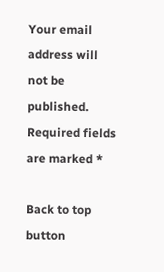Your email address will not be published. Required fields are marked *

Back to top button